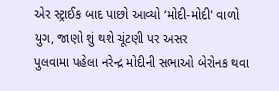એર સ્ટ્રાઈક બાદ પાછો આવ્યો ‘મોદી-મોદી' વાળો યુગ, જાણો શું થશે ચૂંટણી પર અસર
પુલવામા પહેલા નરેન્દ્ર મોદીની સભાઓ બેરોનક થવા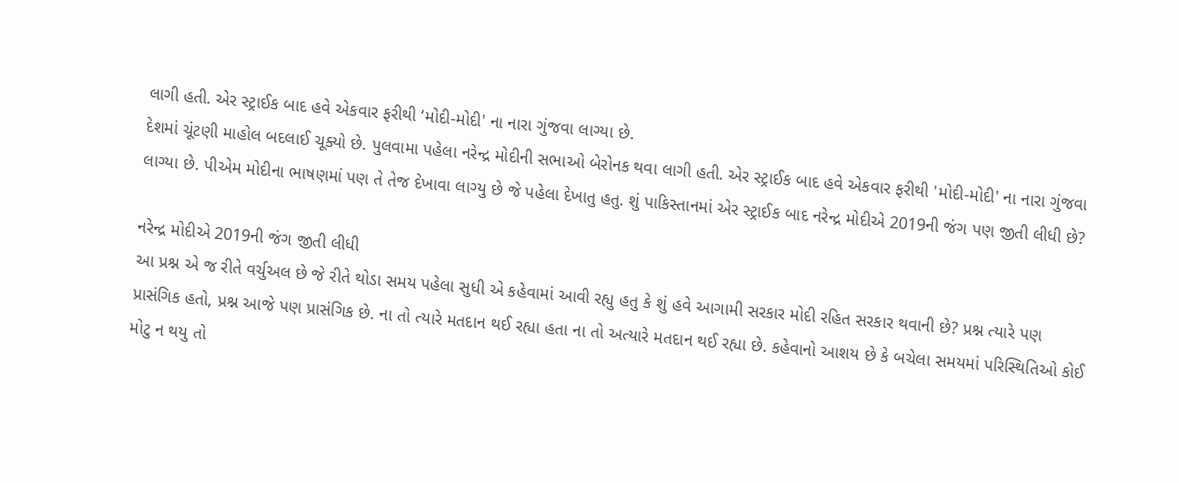લાગી હતી. એર સ્ટ્રાઈક બાદ હવે એકવાર ફરીથી ‘મોદી-મોદી' ના નારા ગુંજવા લાગ્યા છે.
દેશમાં ચૂંટણી માહોલ બદલાઈ ચૂક્યો છે. પુલવામા પહેલા નરેન્દ્ર મોદીની સભાઓ બેરોનક થવા લાગી હતી. એર સ્ટ્રાઈક બાદ હવે એકવાર ફરીથી 'મોદી-મોદી' ના નારા ગુંજવા લાગ્યા છે. પીએમ મોદીના ભાષણમાં પણ તે તેજ દેખાવા લાગ્યુ છે જે પહેલા દેખાતુ હતુ. શું પાકિસ્તાનમાં એર સ્ટ્રાઈક બાદ નરેન્દ્ર મોદીએ 2019ની જંગ પણ જીતી લીધી છે?

નરેન્દ્ર મોદીએ 2019ની જંગ જીતી લીધી
આ પ્રશ્ન એ જ રીતે વર્ચુઅલ છે જે રીતે થોડા સમય પહેલા સુધી એ કહેવામાં આવી રહ્યુ હતુ કે શું હવે આગામી સરકાર મોદી રહિત સરકાર થવાની છે? પ્રશ્ન ત્યારે પણ પ્રાસંગિક હતો, પ્રશ્ન આજે પણ પ્રાસંગિક છે. ના તો ત્યારે મતદાન થઈ રહ્યા હતા ના તો અત્યારે મતદાન થઈ રહ્યા છે. કહેવાનો આશય છે કે બચેલા સમયમાં પરિસ્થિતિઓ કોઈ મોટુ ન થયુ તો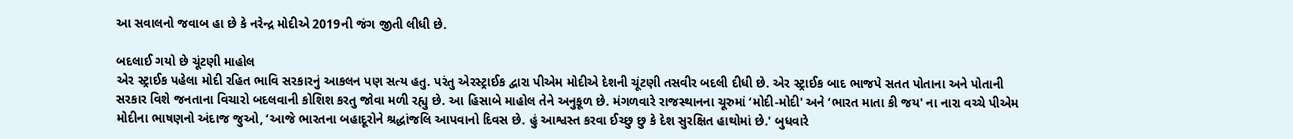આ સવાલનો જવાબ હા છે કે નરેન્દ્ર મોદીએ 2019ની જંગ જીતી લીધી છે.

બદલાઈ ગયો છે ચૂંટણી માહોલ
એર સ્ટ્રાઈક પહેલા મોદી રહિત ભાવિ સરકારનું આકલન પણ સત્ય હતુ. પરંતુ એરસ્ટ્રાઈક દ્વારા પીએમ મોદીએ દેશની ચૂંટણી તસવીર બદલી દીધી છે. એર સ્ટ્રાઈક બાદ ભાજપે સતત પોતાના અને પોતાની સરકાર વિશે જનતાના વિચારો બદલવાની કોશિશ કરતુ જોવા મળી રહ્યુ છે. આ હિસાબે માહોલ તેને અનુકૂળ છે. મંગળવારે રાજસ્થાનના ચૂરુમાં ‘મોદી-મોદી' અને ‘ભારત માતા કી જય' ના નારા વચ્ચે પીએમ મોદીના ભાષણનો અંદાજ જુઓ, ‘આજે ભારતના બહાદૂરોને શ્રદ્ધાંજલિ આપવાનો દિવસ છે. હું આશ્વસ્ત કરવા ઈચ્છુ છુ કે દેશ સુરક્ષિત હાથોમાં છે.' બુધવારે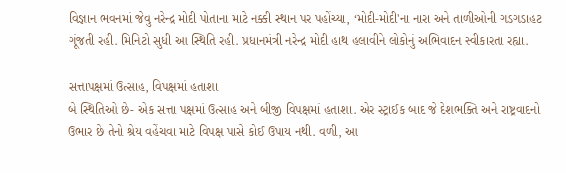વિજ્ઞાન ભવનમાં જેવુ નરેન્દ્ર મોદી પોતાના માટે નક્કી સ્થાન પર પહોંચ્યા, ‘મોદી-મોદી'ના નારા અને તાળીઓની ગડગડાહટ ગૂંજતી રહી. મિનિટો સુધી આ સ્થિતિ રહી. પ્રધાનમંત્રી નરેન્દ્ર મોદી હાથ હલાવીને લોકોનું અભિવાદન સ્વીકારતા રહ્યા.

સત્તાપક્ષમાં ઉત્સાહ, વિપક્ષમાં હતાશા
બે સ્થિતિઓ છે- એક સત્તા પક્ષમાં ઉત્સાહ અને બીજી વિપક્ષમાં હતાશા. એર સ્ટ્રાઈક બાદ જે દેશભક્તિ અને રાષ્ટ્રવાદનો ઉભાર છે તેનો શ્રેય વહેંચવા માટે વિપક્ષ પાસે કોઈ ઉપાય નથી. વળી, આ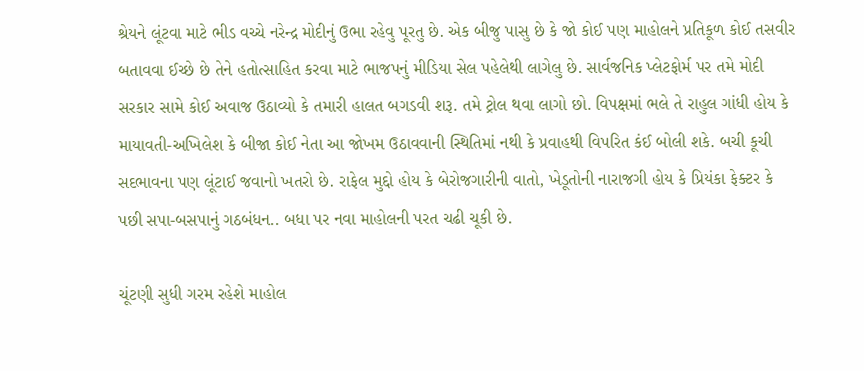શ્રેયને લૂંટવા માટે ભીડ વચ્ચે નરેન્દ્ર મોદીનું ઉભા રહેવુ પૂરતુ છે. એક બીજુ પાસુ છે કે જો કોઈ પણ માહોલને પ્રતિકૂળ કોઈ તસવીર બતાવવા ઈચ્છે છે તેને હતોત્સાહિત કરવા માટે ભાજપનું મીડિયા સેલ પહેલેથી લાગેલુ છે. સાર્વજનિક પ્લેટફોર્મ પર તમે મોદી સરકાર સામે કોઈ અવાજ ઉઠાવ્યો કે તમારી હાલત બગડવી શરૂ. તમે ટ્રોલ થવા લાગો છો. વિપક્ષમાં ભલે તે રાહુલ ગાંધી હોય કે માયાવતી-અખિલેશ કે બીજા કોઈ નેતા આ જોખમ ઉઠાવવાની સ્થિતિમાં નથી કે પ્રવાહથી વિપરિત કંઈ બોલી શકે. બચી કૂચી સદભાવના પણ લૂંટાઈ જવાનો ખતરો છે. રાફેલ મુદ્દો હોય કે બેરોજગારીની વાતો, ખેડૂતોની નારાજગી હોય કે પ્રિયંકા ફેક્ટર કે પછી સપા-બસપાનું ગઠબંધન.. બધા પર નવા માહોલની પરત ચઢી ચૂકી છે.

ચૂંટણી સુધી ગરમ રહેશે માહોલ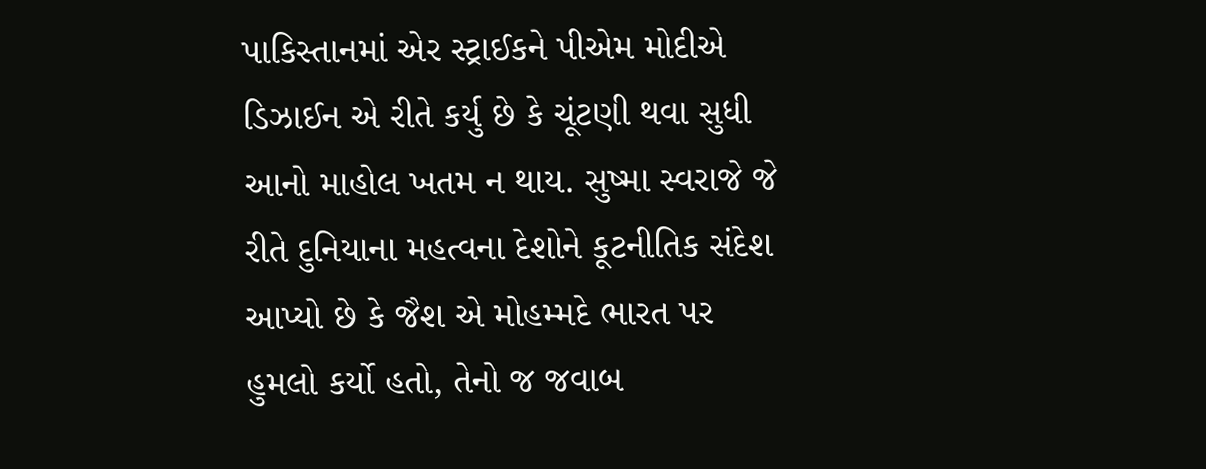પાકિસ્તાનમાં એર સ્ટ્રાઈકને પીએમ મોદીએ ડિઝાઈન એ રીતે કર્યુ છે કે ચૂંટણી થવા સુધી આનો માહોલ ખતમ ન થાય. સુષ્મા સ્વરાજે જે રીતે દુનિયાના મહત્વના દેશોને કૂટનીતિક સંદેશ આપ્યો છે કે જૈશ એ મોહમ્મદે ભારત પર હુમલો કર્યો હતો, તેનો જ જવાબ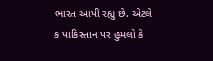ભારત આપી રહ્યુ છે. એટલે ક પાકિસ્તાન પર હુમલો કે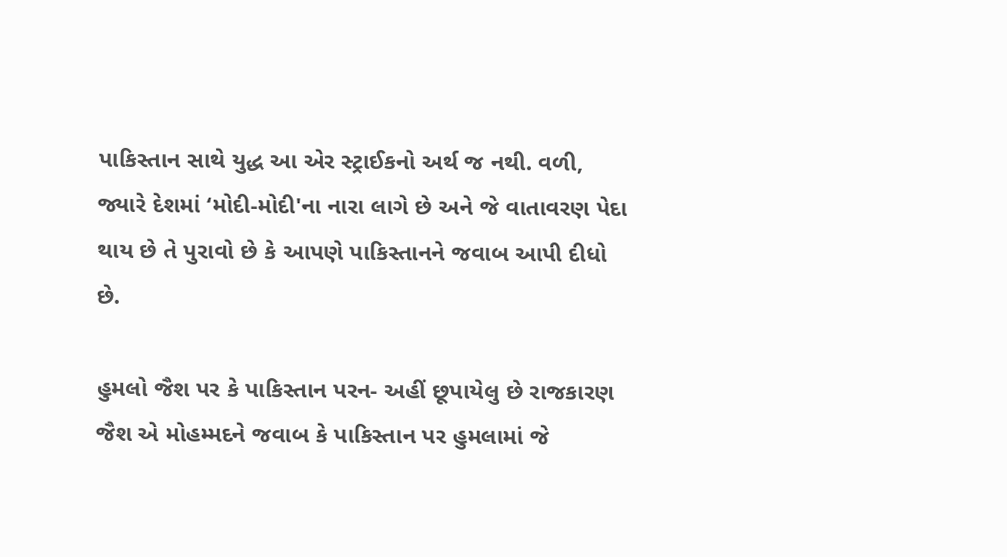પાકિસ્તાન સાથે યુદ્ધ આ એર સ્ટ્રાઈકનો અર્થ જ નથી. વળી, જ્યારે દેશમાં ‘મોદી-મોદી'ના નારા લાગે છે અને જે વાતાવરણ પેદા થાય છે તે પુરાવો છે કે આપણે પાકિસ્તાનને જવાબ આપી દીધો છે.

હુમલો જૈશ પર કે પાકિસ્તાન પરન- અહીં છૂપાયેલુ છે રાજકારણ
જૈશ એ મોહમ્મદને જવાબ કે પાકિસ્તાન પર હુમલામાં જે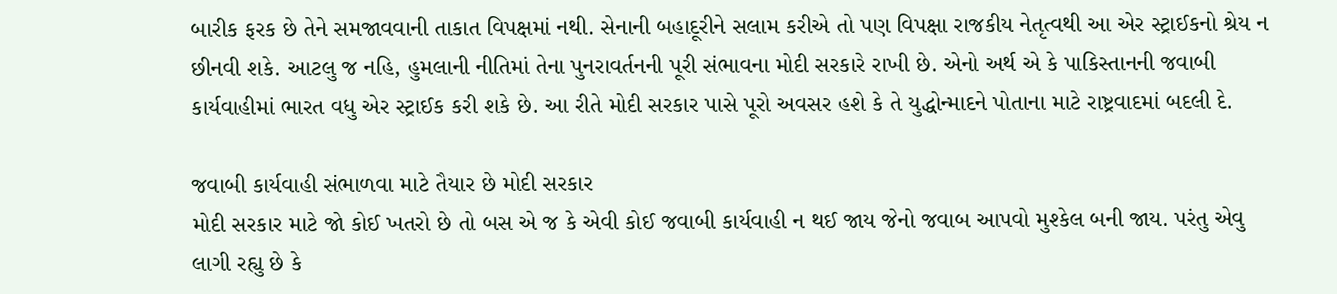બારીક ફરક છે તેને સમજાવવાની તાકાત વિપક્ષમાં નથી. સેનાની બહાદૂરીને સલામ કરીએ તો પણ વિપક્ષા રાજકીય નેતૃત્વથી આ એર સ્ટ્રાઈકનો શ્રેય ન છીનવી શકે. આટલુ જ નહિ, હુમલાની નીતિમાં તેના પુનરાવર્તનની પૂરી સંભાવના મોદી સરકારે રાખી છે. એનો અર્થ એ કે પાકિસ્તાનની જવાબી કાર્યવાહીમાં ભારત વધુ એર સ્ટ્રાઈક કરી શકે છે. આ રીતે મોદી સરકાર પાસે પૂરો અવસર હશે કે તે યુદ્ધોન્માદને પોતાના માટે રાષ્ટ્રવાદમાં બદલી દે.

જવાબી કાર્યવાહી સંભાળવા માટે તૈયાર છે મોદી સરકાર
મોદી સરકાર માટે જો કોઈ ખતરો છે તો બસ એ જ કે એવી કોઈ જવાબી કાર્યવાહી ન થઈ જાય જેનો જવાબ આપવો મુશ્કેલ બની જાય. પરંતુ એવુ લાગી રહ્યુ છે કે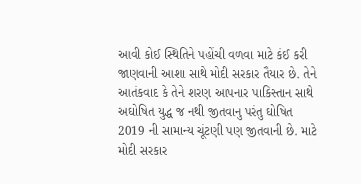આવી કોઈ સ્થિતિને પહોંચી વળવા માટે કંઈ કરી જાણવાની આશા સાથે મોદી સરકાર તૈયાર છે. તેને આતંકવાદ કે તેને શરણ આપનાર પાકિસ્તાન સાથે અઘોષિત યુદ્ધ જ નથી જીતવાનુ પરંતુ ઘોષિત 2019 ની સામાન્ય ચૂંટણી પણ જીતવાની છે. માટે મોદી સરકાર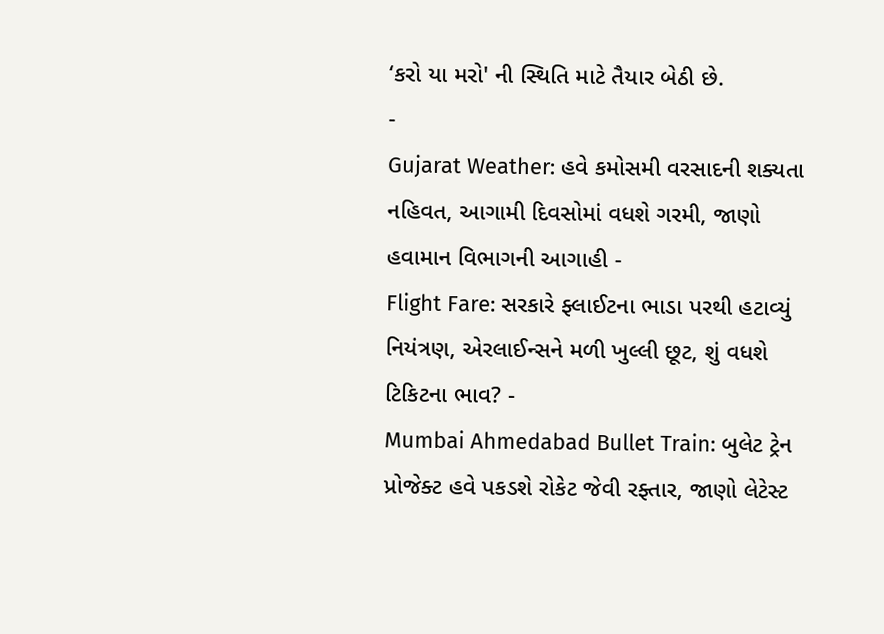‘કરો યા મરો' ની સ્થિતિ માટે તૈયાર બેઠી છે.
-
Gujarat Weather: હવે કમોસમી વરસાદની શક્યતા નહિવત, આગામી દિવસોમાં વધશે ગરમી, જાણો હવામાન વિભાગની આગાહી -
Flight Fare: સરકારે ફ્લાઈટના ભાડા પરથી હટાવ્યું નિયંત્રણ, એરલાઈન્સને મળી ખુલ્લી છૂટ, શું વધશે ટિકિટના ભાવ? -
Mumbai Ahmedabad Bullet Train: બુલેટ ટ્રેન પ્રોજેક્ટ હવે પકડશે રોકેટ જેવી રફ્તાર, જાણો લેટેસ્ટ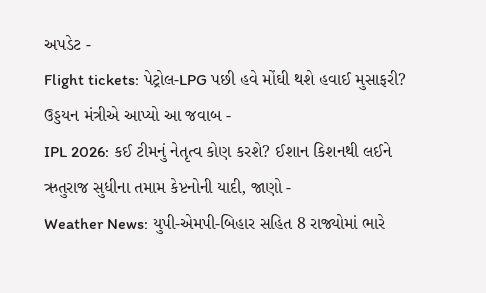અપડેટ -
Flight tickets: પેટ્રોલ-LPG પછી હવે મોંઘી થશે હવાઈ મુસાફરી? ઉડ્ડયન મંત્રીએ આપ્યો આ જવાબ -
IPL 2026: કઈ ટીમનું નેતૃત્વ કોણ કરશે? ઈશાન કિશનથી લઈને ઋતુરાજ સુધીના તમામ કેપ્ટનોની યાદી, જાણો -
Weather News: યુપી-એમપી-બિહાર સહિત 8 રાજ્યોમાં ભારે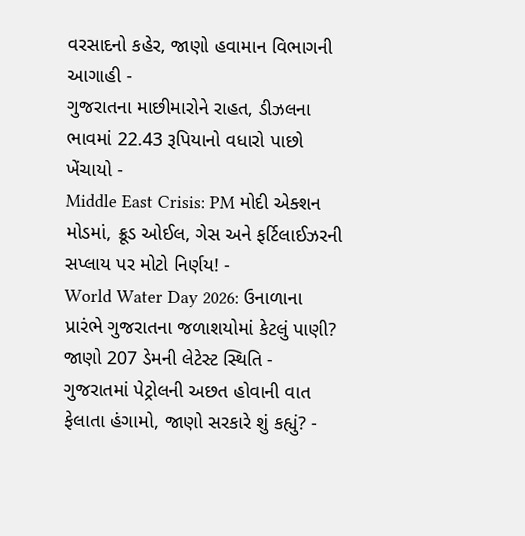વરસાદનો કહેર, જાણો હવામાન વિભાગની આગાહી -
ગુજરાતના માછીમારોને રાહત, ડીઝલના ભાવમાં 22.43 રૂપિયાનો વધારો પાછો ખેંચાયો -
Middle East Crisis: PM મોદી એક્શન મોડમાં, ક્રૂડ ઓઈલ, ગેસ અને ફર્ટિલાઈઝરની સપ્લાય પર મોટો નિર્ણય! -
World Water Day 2026: ઉનાળાના પ્રારંભે ગુજરાતના જળાશયોમાં કેટલું પાણી? જાણો 207 ડેમની લેટેસ્ટ સ્થિતિ -
ગુજરાતમાં પેટ્રોલની અછત હોવાની વાત ફેલાતા હંગામો, જાણો સરકારે શું કહ્યું? -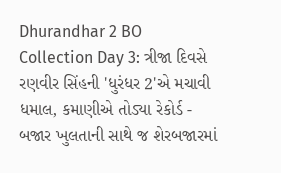Dhurandhar 2 BO Collection Day 3: ત્રીજા દિવસે રણવીર સિંહની 'ધુરંધર 2'એ મચાવી ધમાલ, કમાણીએ તોડ્યા રેકોર્ડ -
બજાર ખુલતાની સાથે જ શેરબજારમાં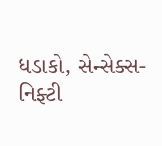ધડાકો, સેન્સેક્સ-નિફ્ટી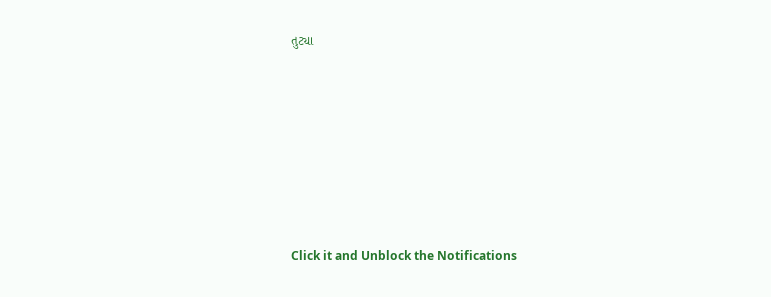તુટ્યા










Click it and Unblock the Notifications